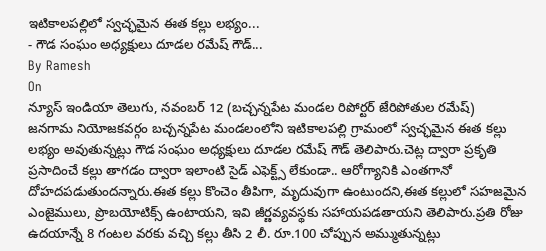ఇటికాలపల్లిలో స్వచ్ఛమైన ఈత కల్లు లభ్యం...
- గౌడ సంఘం అధ్యక్షులు దూడల రమేష్ గౌడ్...
By Ramesh
On
న్యూస్ ఇండియా తెలుగు, నవంబర్ 12 (బచ్చన్నపేట మండల రిపోర్టర్ జేరిపోతుల రమేష్)
జనగామ నియోజకవర్గం బచ్చన్నపేట మండలంలోని ఇటికాలపల్లి గ్రామంలో స్వచ్ఛమైన ఈత కల్లు లభ్యం అవుతున్నట్లు గౌడ సంఘం అధ్యక్షులు దూడల రమేష్ గౌడ్ తెలిపారు.చెట్ల ద్వారా ప్రకృతి ప్రసాదించే కల్లు తాగడం ద్వారా ఇలాంటి సైడ్ ఎఫెక్ట్స్ లేకుండా.. ఆరోగ్యానికి ఎంతగానో దోహదపడుతుందన్నారు.ఈత కల్లు కొంచెం తీపిగా, మృదువుగా ఉంటుందని,ఈత కల్లులో సహజమైన ఎంజైములు, ప్రొబయోటిక్స్ ఉంటాయని, ఇవి జీర్ణవ్యవస్థకు సహాయపడతాయని తెలిపారు.ప్రతి రోజు ఉదయాన్నే 8 గంటల వరకు వచ్చి కల్లు తీసి 2 లీ. రూ.100 చోప్పున అమ్ముతున్నట్లు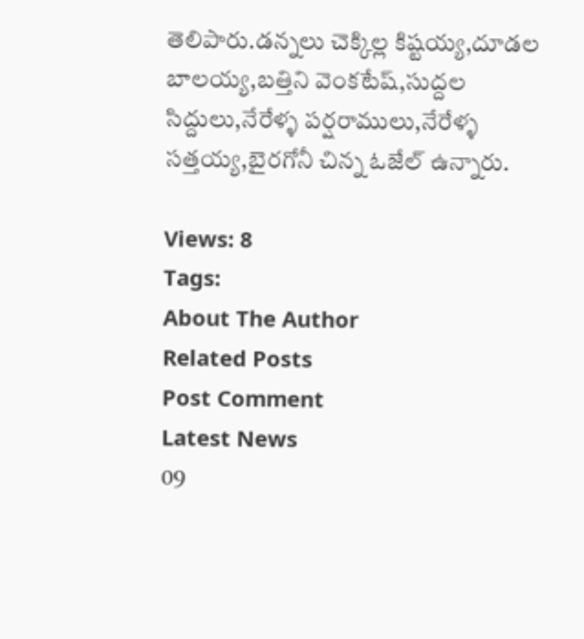తెలిపారు.డన్నలు చెక్కిల్ల కిష్టయ్య,దూడల బాలయ్య,బత్తిని వెంకటేష్,సుద్దల సిద్దులు,నేరేళ్ళ పర్షరాములు,నేరేళ్ళ సత్తయ్య,బైరగోనీ చిన్న ఓజేల్ ఉన్నారు.

Views: 8
Tags:
About The Author
Related Posts
Post Comment
Latest News
09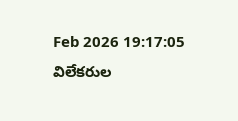Feb 2026 19:17:05
విలేకరుల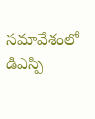సమావేశంలో డిఎస్పి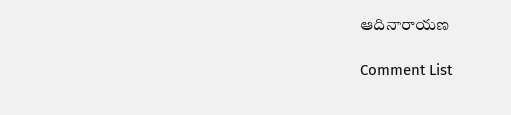ఆదినారాయణ

Comment List